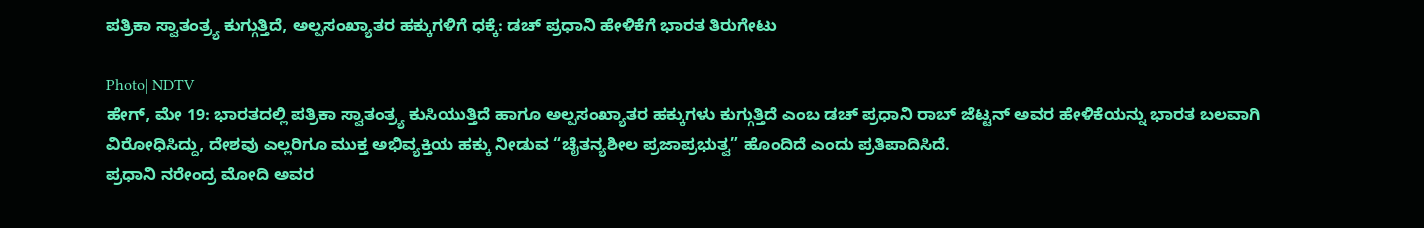ಪತ್ರಿಕಾ ಸ್ವಾತಂತ್ರ್ಯ ಕುಗ್ಗುತ್ತಿದೆ, ಅಲ್ಪಸಂಖ್ಯಾತರ ಹಕ್ಕುಗಳಿಗೆ ಧಕ್ಕೆ: ಡಚ್ ಪ್ರಧಾನಿ ಹೇಳಿಕೆಗೆ ಭಾರತ ತಿರುಗೇಟು

Photo| NDTV
ಹೇಗ್, ಮೇ 19: ಭಾರತದಲ್ಲಿ ಪತ್ರಿಕಾ ಸ್ವಾತಂತ್ರ್ಯ ಕುಸಿಯುತ್ತಿದೆ ಹಾಗೂ ಅಲ್ಪಸಂಖ್ಯಾತರ ಹಕ್ಕುಗಳು ಕುಗ್ಗುತ್ತಿದೆ ಎಂಬ ಡಚ್ ಪ್ರಧಾನಿ ರಾಬ್ ಜೆಟ್ಟನ್ ಅವರ ಹೇಳಿಕೆಯನ್ನು ಭಾರತ ಬಲವಾಗಿ ವಿರೋಧಿಸಿದ್ದು, ದೇಶವು ಎಲ್ಲರಿಗೂ ಮುಕ್ತ ಅಭಿವ್ಯಕ್ತಿಯ ಹಕ್ಕು ನೀಡುವ “ಚೈತನ್ಯಶೀಲ ಪ್ರಜಾಪ್ರಭುತ್ವ” ಹೊಂದಿದೆ ಎಂದು ಪ್ರತಿಪಾದಿಸಿದೆ.
ಪ್ರಧಾನಿ ನರೇಂದ್ರ ಮೋದಿ ಅವರ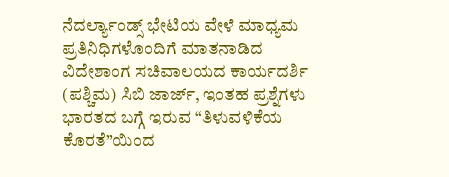ನೆದರ್ಲ್ಯಾಂಡ್ಸ್ ಭೇಟಿಯ ವೇಳೆ ಮಾಧ್ಯಮ ಪ್ರತಿನಿಧಿಗಳೊಂದಿಗೆ ಮಾತನಾಡಿದ ವಿದೇಶಾಂಗ ಸಚಿವಾಲಯದ ಕಾರ್ಯದರ್ಶಿ (ಪಶ್ಚಿಮ) ಸಿಬಿ ಜಾರ್ಜ್, ಇಂತಹ ಪ್ರಶ್ನೆಗಳು ಭಾರತದ ಬಗ್ಗೆ ಇರುವ “ತಿಳುವಳಿಕೆಯ ಕೊರತೆ”ಯಿಂದ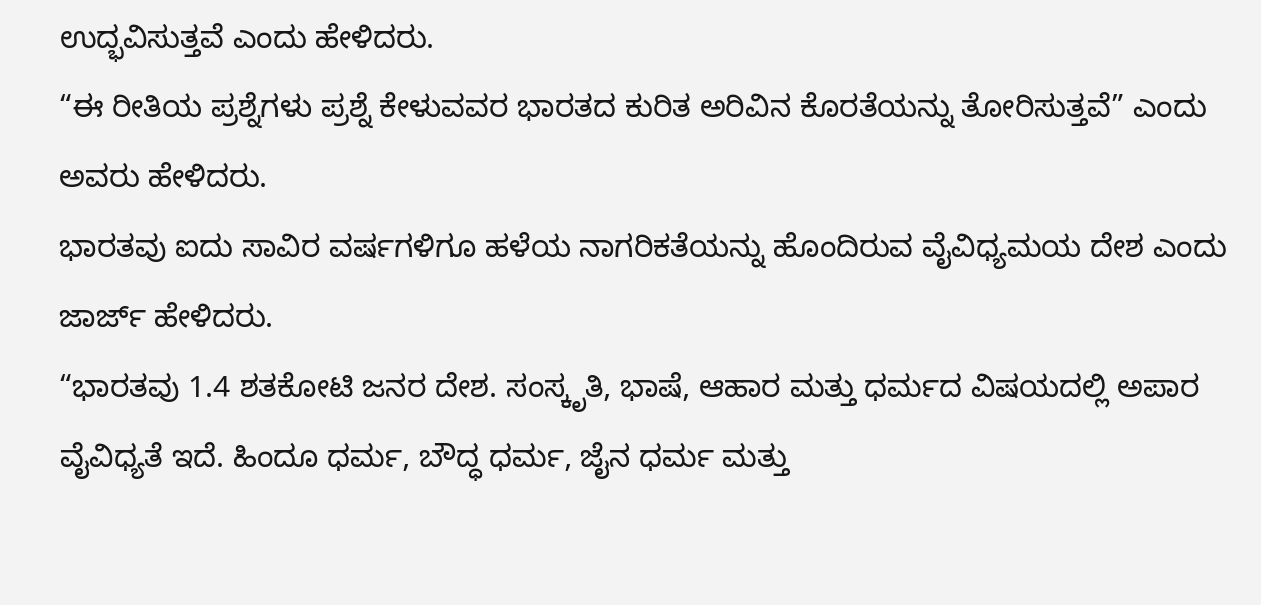ಉದ್ಭವಿಸುತ್ತವೆ ಎಂದು ಹೇಳಿದರು.
“ಈ ರೀತಿಯ ಪ್ರಶ್ನೆಗಳು ಪ್ರಶ್ನೆ ಕೇಳುವವರ ಭಾರತದ ಕುರಿತ ಅರಿವಿನ ಕೊರತೆಯನ್ನು ತೋರಿಸುತ್ತವೆ” ಎಂದು ಅವರು ಹೇಳಿದರು.
ಭಾರತವು ಐದು ಸಾವಿರ ವರ್ಷಗಳಿಗೂ ಹಳೆಯ ನಾಗರಿಕತೆಯನ್ನು ಹೊಂದಿರುವ ವೈವಿಧ್ಯಮಯ ದೇಶ ಎಂದು ಜಾರ್ಜ್ ಹೇಳಿದರು.
“ಭಾರತವು 1.4 ಶತಕೋಟಿ ಜನರ ದೇಶ. ಸಂಸ್ಕೃತಿ, ಭಾಷೆ, ಆಹಾರ ಮತ್ತು ಧರ್ಮದ ವಿಷಯದಲ್ಲಿ ಅಪಾರ ವೈವಿಧ್ಯತೆ ಇದೆ. ಹಿಂದೂ ಧರ್ಮ, ಬೌದ್ಧ ಧರ್ಮ, ಜೈನ ಧರ್ಮ ಮತ್ತು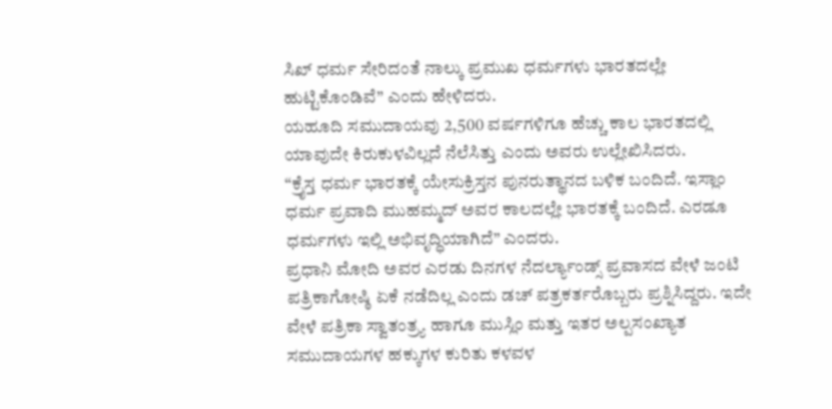ಸಿಖ್ ಧರ್ಮ ಸೇರಿದಂತೆ ನಾಲ್ಕು ಪ್ರಮುಖ ಧರ್ಮಗಳು ಭಾರತದಲ್ಲೇ ಹುಟ್ಟಿಕೊಂಡಿವೆ” ಎಂದು ಹೇಳಿದರು.
ಯಹೂದಿ ಸಮುದಾಯವು 2,500 ವರ್ಷಗಳಿಗೂ ಹೆಚ್ಚು ಕಾಲ ಭಾರತದಲ್ಲಿ ಯಾವುದೇ ಕಿರುಕುಳವಿಲ್ಲದೆ ನೆಲೆಸಿತ್ತು ಎಂದು ಅವರು ಉಲ್ಲೇಖಿಸಿದರು.
“ಕ್ರೈಸ್ತ ಧರ್ಮ ಭಾರತಕ್ಕೆ ಯೇಸುಕ್ರಿಸ್ತನ ಪುನರುತ್ಥಾನದ ಬಳಿಕ ಬಂದಿದೆ. ಇಸ್ಲಾಂ ಧರ್ಮ ಪ್ರವಾದಿ ಮುಹಮ್ಮದ್ ಅವರ ಕಾಲದಲ್ಲೇ ಭಾರತಕ್ಕೆ ಬಂದಿದೆ. ಎರಡೂ ಧರ್ಮಗಳು ಇಲ್ಲಿ ಅಭಿವೃದ್ಧಿಯಾಗಿದೆ” ಎಂದರು.
ಪ್ರಧಾನಿ ಮೋದಿ ಅವರ ಎರಡು ದಿನಗಳ ನೆದರ್ಲ್ಯಾಂಡ್ಸ್ ಪ್ರವಾಸದ ವೇಳೆ ಜಂಟಿ ಪತ್ರಿಕಾಗೋಷ್ಠಿ ಏಕೆ ನಡೆದಿಲ್ಲ ಎಂದು ಡಚ್ ಪತ್ರಕರ್ತರೊಬ್ಬರು ಪ್ರಶ್ನಿಸಿದ್ದರು. ಇದೇ ವೇಳೆ ಪತ್ರಿಕಾ ಸ್ವಾತಂತ್ರ್ಯ ಹಾಗೂ ಮುಸ್ಲಿಂ ಮತ್ತು ಇತರ ಅಲ್ಪಸಂಖ್ಯಾತ ಸಮುದಾಯಗಳ ಹಕ್ಕುಗಳ ಕುರಿತು ಕಳವಳ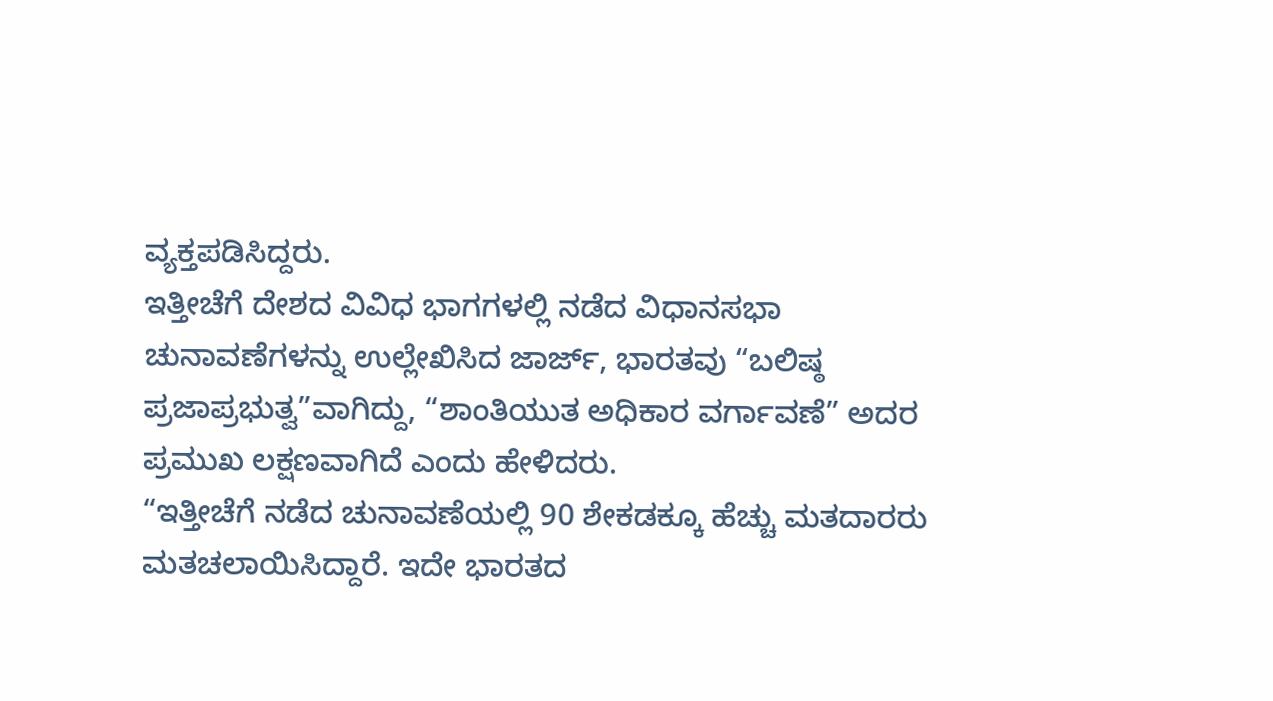ವ್ಯಕ್ತಪಡಿಸಿದ್ದರು.
ಇತ್ತೀಚೆಗೆ ದೇಶದ ವಿವಿಧ ಭಾಗಗಳಲ್ಲಿ ನಡೆದ ವಿಧಾನಸಭಾ ಚುನಾವಣೆಗಳನ್ನು ಉಲ್ಲೇಖಿಸಿದ ಜಾರ್ಜ್, ಭಾರತವು “ಬಲಿಷ್ಠ ಪ್ರಜಾಪ್ರಭುತ್ವ”ವಾಗಿದ್ದು, “ಶಾಂತಿಯುತ ಅಧಿಕಾರ ವರ್ಗಾವಣೆ” ಅದರ ಪ್ರಮುಖ ಲಕ್ಷಣವಾಗಿದೆ ಎಂದು ಹೇಳಿದರು.
“ಇತ್ತೀಚೆಗೆ ನಡೆದ ಚುನಾವಣೆಯಲ್ಲಿ 90 ಶೇಕಡಕ್ಕೂ ಹೆಚ್ಚು ಮತದಾರರು ಮತಚಲಾಯಿಸಿದ್ದಾರೆ. ಇದೇ ಭಾರತದ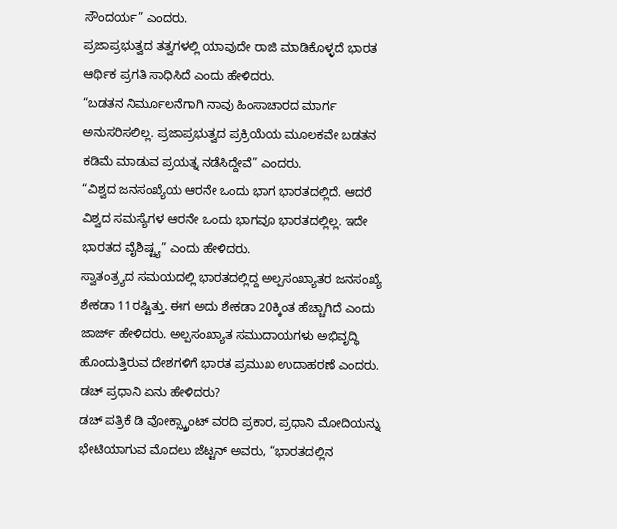ಸೌಂದರ್ಯ” ಎಂದರು.
ಪ್ರಜಾಪ್ರಭುತ್ವದ ತತ್ವಗಳಲ್ಲಿ ಯಾವುದೇ ರಾಜಿ ಮಾಡಿಕೊಳ್ಳದೆ ಭಾರತ ಆರ್ಥಿಕ ಪ್ರಗತಿ ಸಾಧಿಸಿದೆ ಎಂದು ಹೇಳಿದರು.
“ಬಡತನ ನಿರ್ಮೂಲನೆಗಾಗಿ ನಾವು ಹಿಂಸಾಚಾರದ ಮಾರ್ಗ ಅನುಸರಿಸಲಿಲ್ಲ. ಪ್ರಜಾಪ್ರಭುತ್ವದ ಪ್ರಕ್ರಿಯೆಯ ಮೂಲಕವೇ ಬಡತನ ಕಡಿಮೆ ಮಾಡುವ ಪ್ರಯತ್ನ ನಡೆಸಿದ್ದೇವೆ” ಎಂದರು.
“ವಿಶ್ವದ ಜನಸಂಖ್ಯೆಯ ಆರನೇ ಒಂದು ಭಾಗ ಭಾರತದಲ್ಲಿದೆ. ಆದರೆ ವಿಶ್ವದ ಸಮಸ್ಯೆಗಳ ಆರನೇ ಒಂದು ಭಾಗವೂ ಭಾರತದಲ್ಲಿಲ್ಲ. ಇದೇ ಭಾರತದ ವೈಶಿಷ್ಟ್ಯ” ಎಂದು ಹೇಳಿದರು.
ಸ್ವಾತಂತ್ರ್ಯದ ಸಮಯದಲ್ಲಿ ಭಾರತದಲ್ಲಿದ್ದ ಅಲ್ಪಸಂಖ್ಯಾತರ ಜನಸಂಖ್ಯೆ ಶೇಕಡಾ 11ರಷ್ಟಿತ್ತು. ಈಗ ಅದು ಶೇಕಡಾ 20ಕ್ಕಿಂತ ಹೆಚ್ಚಾಗಿದೆ ಎಂದು ಜಾರ್ಜ್ ಹೇಳಿದರು. ಅಲ್ಪಸಂಖ್ಯಾತ ಸಮುದಾಯಗಳು ಅಭಿವೃದ್ಧಿ ಹೊಂದುತ್ತಿರುವ ದೇಶಗಳಿಗೆ ಭಾರತ ಪ್ರಮುಖ ಉದಾಹರಣೆ ಎಂದರು.
ಡಚ್ ಪ್ರಧಾನಿ ಏನು ಹೇಳಿದರು?
ಡಚ್ ಪತ್ರಿಕೆ ಡಿ ವೋಕ್ಸ್ಕ್ರಾಂಟ್ ವರದಿ ಪ್ರಕಾರ, ಪ್ರಧಾನಿ ಮೋದಿಯನ್ನು ಭೇಟಿಯಾಗುವ ಮೊದಲು ಜೆಟ್ಟನ್ ಅವರು, “ಭಾರತದಲ್ಲಿನ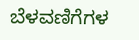ಬೆಳವಣಿಗೆಗಳ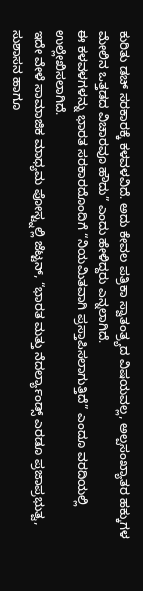ಕುರಿತು ಡಚ್ ಸರಕಾರಕ್ಕೆ ಕಳವಳವಿದೆ. ಅದು ಕೇವಲ ಪತ್ರಿಕಾ ಸ್ವಾತಂತ್ರ್ಯದ ವಿಷಯವಲ್ಲ, ಅಲ್ಪಸಂಖ್ಯಾತರ ಹಕ್ಕುಗಳ ಮೇಲಿನ ಒತ್ತಡದ ವಿಚಾರವೂ ಹೌದು” ಎಂದು ಹೇಳಿದ್ದರು ಎನ್ನಲಾಗಿದೆ.
ಈ ಕಳವಳಗಳನ್ನು ಭಾರತ ಸರಕಾರದೊಂದಿಗೆ “ನಿಯಮಿತವಾಗಿ ಪ್ರಸ್ತಾಪಿಸಲಾಗುತ್ತಿದೆ” ಎಂದೂ ವರದಿಯಲ್ಲಿ ಉಲ್ಲೇಖಿಸಲಾಗಿದೆ.
ಇದೇ ವೇಳೆ ಸಾಮಾಜಿಕ ಮಾಧ್ಯಮ ಪೋಸ್ಟ್ನಲ್ಲಿ ಜೆಟ್ಟನ್, “ಭಾರತ ಮತ್ತು ನೆದರ್ಲ್ಯಾಂಡ್ಸ್ ಎರಡೂ ಪ್ರಜಾಪ್ರಭುತ್ವ, ಸುಶಾಸನ ಹಾಗೂ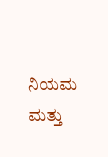ನಿಯಮ ಮತ್ತು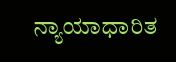ನ್ಯಾಯಾಧಾರಿತ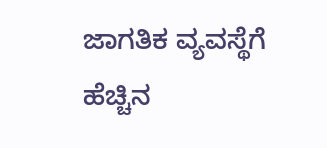ಜಾಗತಿಕ ವ್ಯವಸ್ಥೆಗೆ ಹೆಚ್ಚಿನ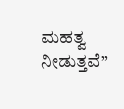ಮಹತ್ವ ನೀಡುತ್ತವೆ”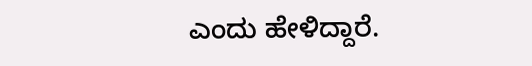ಎಂದು ಹೇಳಿದ್ದಾರೆ.